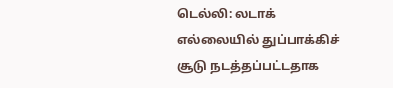டெல்லி: லடாக் எல்லையில் துப்பாக்கிச் சூடு நடத்தப்பட்டதாக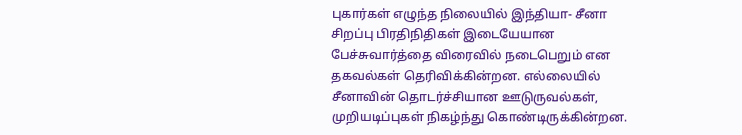புகார்கள் எழுந்த நிலையில் இந்தியா- சீனா சிறப்பு பிரதிநிதிகள் இடையேயான பேச்சுவார்த்தை விரைவில் நடைபெறும் என தகவல்கள் தெரிவிக்கின்றன. எல்லையில் சீனாவின் தொடர்ச்சியான ஊடுருவல்கள், முறியடிப்புகள் நிகழ்ந்து கொண்டிருக்கின்றன.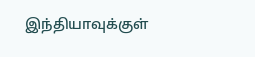இந்தியாவுக்குள்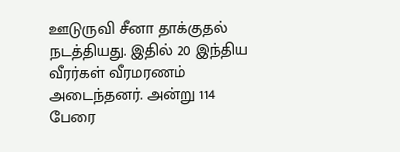ஊடுருவி சீனா தாக்குதல் நடத்தியது. இதில் 20 இந்திய வீரர்கள் வீரமரணம் அடைந்தனர். அன்று 114 பேரை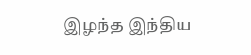இழந்த இந்திய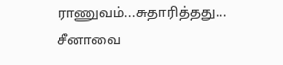ராணுவம்...சுதாரித்தது... சீனாவை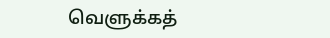வெளுக்கத்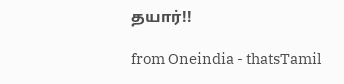தயார்!!

from Oneindia - thatsTamil